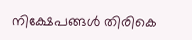നിക്ഷേപങ്ങൾ തിരികെ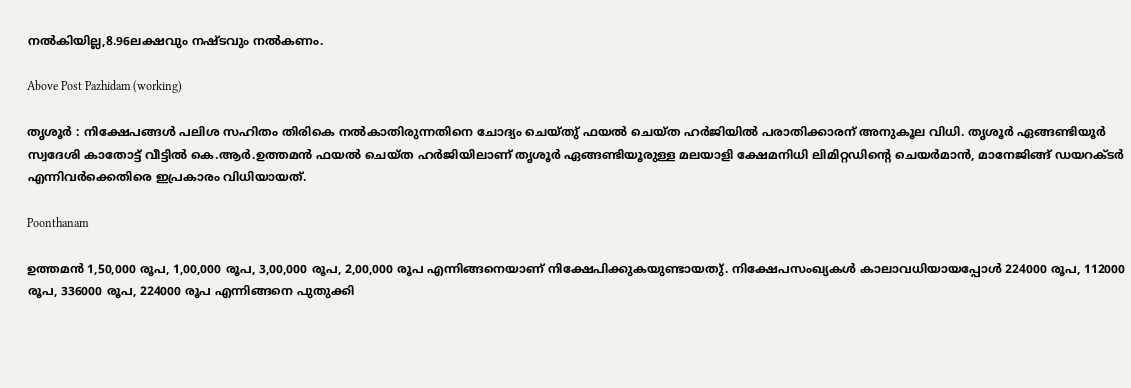നൽകിയില്ല,8.96ലക്ഷവും നഷ്ടവും നൽകണം.

Above Post Pazhidam (working)

തൃശൂർ : നിക്ഷേപങ്ങൾ പലിശ സഹിതം തിരികെ നൽകാതിരുന്നതിനെ ചോദ്യം ചെയ്തു് ഫയൽ ചെയ്ത ഹർജിയിൽ പരാതിക്കാരന് അനുകൂല വിധി. തൃശൂർ ഏങ്ങണ്ടിയൂർ സ്വദേശി കാതോട്ട് വീട്ടിൽ കെ.ആർ.ഉത്തമൻ ഫയൽ ചെയ്ത ഹർജിയിലാണ് തൃശൂർ ഏങ്ങണ്ടിയൂരുള്ള മലയാളി ക്ഷേമനിധി ലിമിറ്റഡിൻ്റെ ചെയർമാൻ, മാനേജിങ്ങ് ഡയറക്ടർ എന്നിവർക്കെതിരെ ഇപ്രകാരം വിധിയായത്.

Poonthanam

ഉത്തമൻ 1,50,000 രൂപ, 1,00,000 രൂപ, 3,00,000 രൂപ, 2,00,000 രൂപ എന്നിങ്ങനെയാണ് നിക്ഷേപിക്കുകയുണ്ടായതു്. നിക്ഷേപസംഖ്യകൾ കാലാവധിയായപ്പോൾ 224000 രൂപ, 112000 രൂപ, 336000 രൂപ, 224000 രൂപ എന്നിങ്ങനെ പുതുക്കി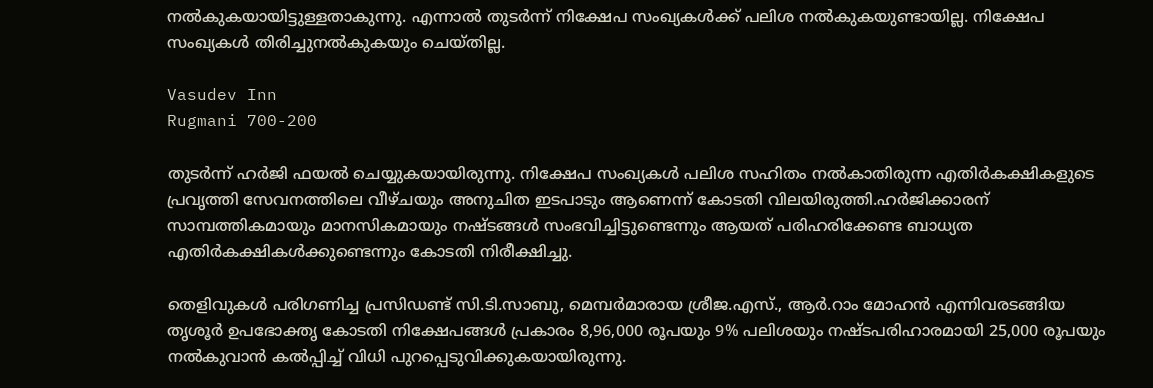നൽകുകയായിട്ടുള്ളതാകുന്നു. എന്നാൽ തുടർന്ന് നിക്ഷേപ സംഖ്യകൾക്ക് പലിശ നൽകുകയുണ്ടായില്ല. നിക്ഷേപ സംഖ്യകൾ തിരിച്ചുനൽകുകയും ചെയ്തില്ല.

Vasudev Inn
Rugmani 700-200

തുടർന്ന് ഹർജി ഫയൽ ചെയ്യുകയായിരുന്നു. നിക്ഷേപ സംഖ്യകൾ പലിശ സഹിതം നൽകാതിരുന്ന എതിർകക്ഷികളുടെ പ്രവൃത്തി സേവനത്തിലെ വീഴ്ചയും അനുചിത ഇടപാടും ആണെന്ന് കോടതി വിലയിരുത്തി.ഹർജിക്കാരന് സാമ്പത്തികമായും മാനസികമായും നഷ്ടങ്ങൾ സംഭവിച്ചിട്ടുണ്ടെന്നും ആയത് പരിഹരിക്കേണ്ട ബാധ്യത എതിർകക്ഷികൾക്കുണ്ടെന്നും കോടതി നിരീക്ഷിച്ചു.

തെളിവുകൾ പരിഗണിച്ച പ്രസിഡണ്ട് സി.ടി.സാബു, മെമ്പർമാരായ ശ്രീജ.എസ്., ആർ.റാം മോഹൻ എന്നിവരടങ്ങിയ തൃശൂർ ഉപഭോക്തൃ കോടതി നിക്ഷേപങ്ങൾ പ്രകാരം 8,96,000 രൂപയും 9% പലിശയും നഷ്ടപരിഹാരമായി 25,000 രൂപയും നൽകുവാൻ കൽപ്പിച്ച് വിധി പുറപ്പെടുവിക്കുകയായിരുന്നു.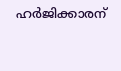ഹർജിക്കാരന്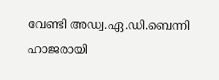വേണ്ടി അഡ്വ.ഏ.ഡി.ബെന്നി ഹാജരായി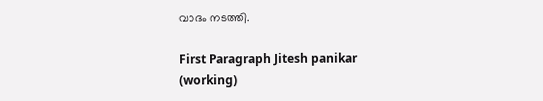വാദം നടത്തി.

First Paragraph Jitesh panikar (working)